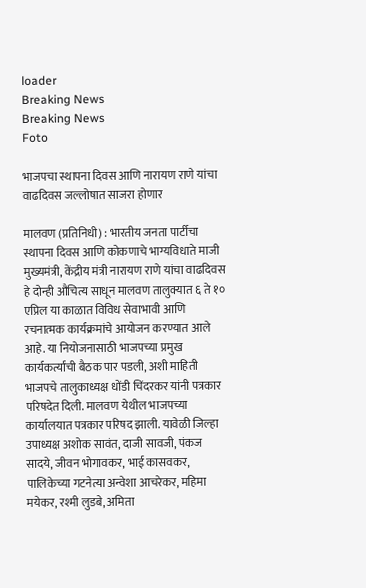loader
Breaking News
Breaking News
Foto

भाजपचा स्थापना दिवस आणि नारायण राणे यांचा वाढदिवस जल्लोषात साजरा होणार

मालवण (प्रतिनिधी) : भारतीय जनता पार्टीचा स्थापना दिवस आणि कोकणाचे भाग्यविधाते माजी मुख्यमंत्री, केंद्रीय मंत्री नारायण राणे यांचा वाढदिवस हे दोन्ही औचित्य साधून मालवण तालुक्यात ६ ते १० एप्रिल या काळात विविध सेवाभावी आणि रचनात्मक कार्यक्रमांचे आयोजन करण्यात आले आहे. या नियोजनासाठी भाजपच्या प्रमुख कार्यकर्त्यांची बैठक पार पडली, अशी माहिती भाजपचे तालुकाध्यक्ष धोंडी चिंदरकर यांनी पत्रकार परिषदेत दिली. मालवण येथील भाजपच्या कार्यालयात पत्रकार परिषद झाली. यावेळी जिल्हा उपाध्यक्ष अशोक सावंत, दाजी सावजी, पंकज सादये, जीवन भोगावकर, भाई कासवकर, पालिकेच्या गटनेत्या अन्वेशा आचरेकर, महिमा मयेकर, रश्मी लुडबे, अमिता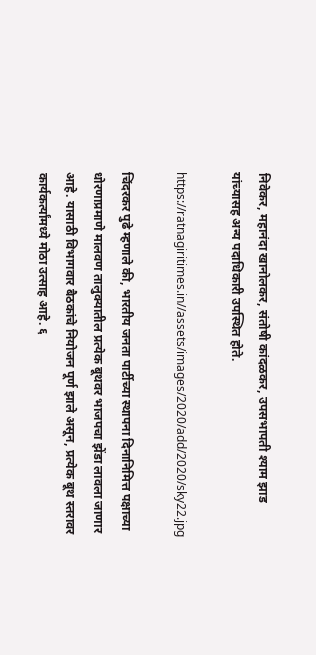निवेकर, महानंदा खानोलकर, संतोषी कांदळकर, उपसभापती श्याम झाड यांच्यासह अन्य पदाधिकारी उपस्थित होते.

https://ratnagiritimes.in//assets/images/2020/add/2020/sky22.jpg

चिंदरकर पुढे म्हणाले की, भारतीय जनता पार्टीच्या स्थापना दिनानिमित्त पक्षाच्या धोरणाप्रमाणे मालवण तालुक्यातील प्रत्येक बूथवर भाजपचा झेंडा लावला जाणार आहे. यासाठी विभागवार बैठकांचे नियोजन पूर्ण झाले असून, प्रत्येक बूथ स्तरावर कार्यकर्त्यांमध्ये मोठा उत्साह आहे. ६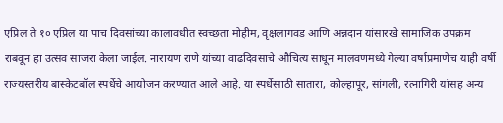एप्रिल ते १० एप्रिल या पाच दिवसांच्या कालावधीत स्वच्छता मोहीम, वृक्षलागवड आणि अन्नदान यांसारखे सामाजिक उपक्रम राबवून हा उत्सव साजरा केला जाईल. नारायण राणे यांच्या वाढदिवसाचे औचित्य साधून मालवणमध्ये गेल्या वर्षाप्रमाणेच याही वर्षी राज्यस्तरीय बास्केटबॉल स्पर्धेचे आयोजन करण्यात आले आहे. या स्पर्धेसाठी सातारा, कोल्हापूर, सांगली, रत्नागिरी यांसह अन्य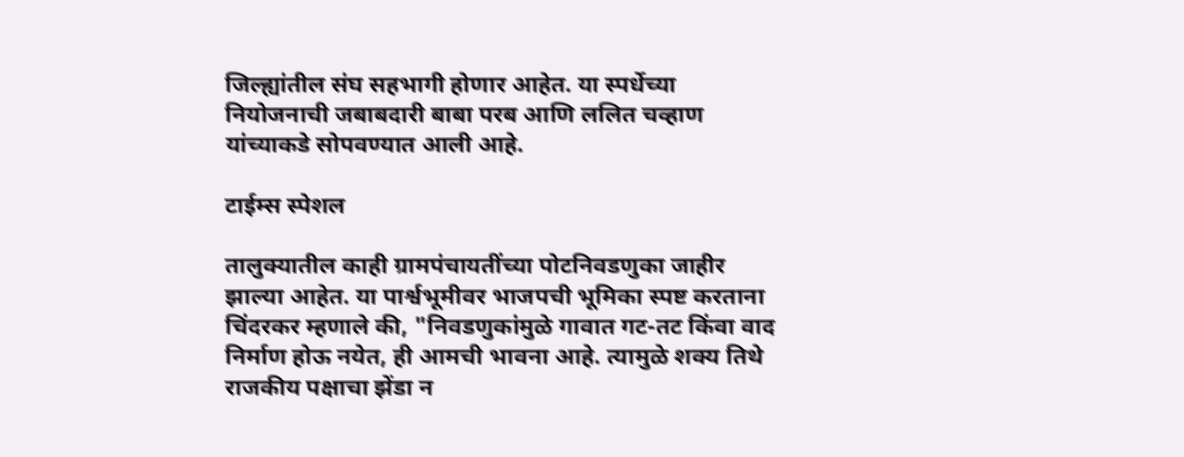जिल्ह्यांतील संघ सहभागी होणार आहेत. या स्पर्धेच्या नियोजनाची जबाबदारी बाबा परब आणि ललित चव्हाण यांच्याकडे सोपवण्यात आली आहे.

टाईम्स स्पेशल

तालुक्यातील काही ग्रामपंचायतींच्या पोटनिवडणुका जाहीर झाल्या आहेत. या पार्श्वभूमीवर भाजपची भूमिका स्पष्ट करताना चिंदरकर म्हणाले की, "निवडणुकांमुळे गावात गट-तट किंवा वाद निर्माण होऊ नयेत, ही आमची भावना आहे. त्यामुळे शक्य तिथे राजकीय पक्षाचा झेंडा न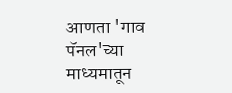आणता 'गाव पॅनल'च्या माध्यमातून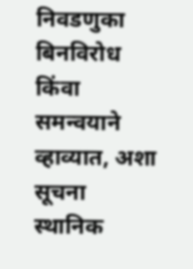निवडणुका बिनविरोध किंवा समन्वयाने व्हाव्यात, अशा सूचना स्थानिक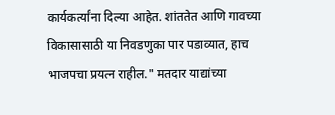कार्यकर्त्यांना दिल्या आहेत. शांततेत आणि गावच्या विकासासाठी या निवडणुका पार पडाव्यात, हाच भाजपचा प्रयत्न राहील." मतदार याद्यांच्या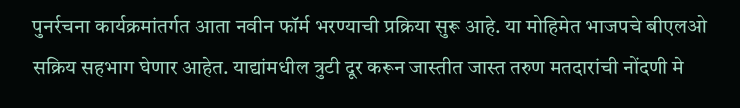पुनर्रचना कार्यक्रमांतर्गत आता नवीन फॉर्म भरण्याची प्रक्रिया सुरू आहे. या मोहिमेत भाजपचे बीएलओ सक्रिय सहभाग घेणार आहेत. याद्यांमधील त्रुटी दूर करून जास्तीत जास्त तरुण मतदारांची नोंदणी मे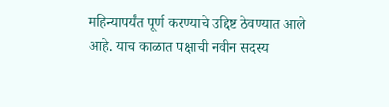महिन्यापर्यंत पूर्ण करण्याचे उद्दिष्ट ठेवण्यात आले आहे. याच काळात पक्षाची नवीन सदस्य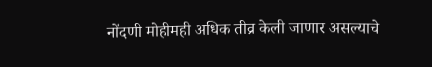नोंदणी मोहीमही अधिक तीव्र केली जाणार असल्याचे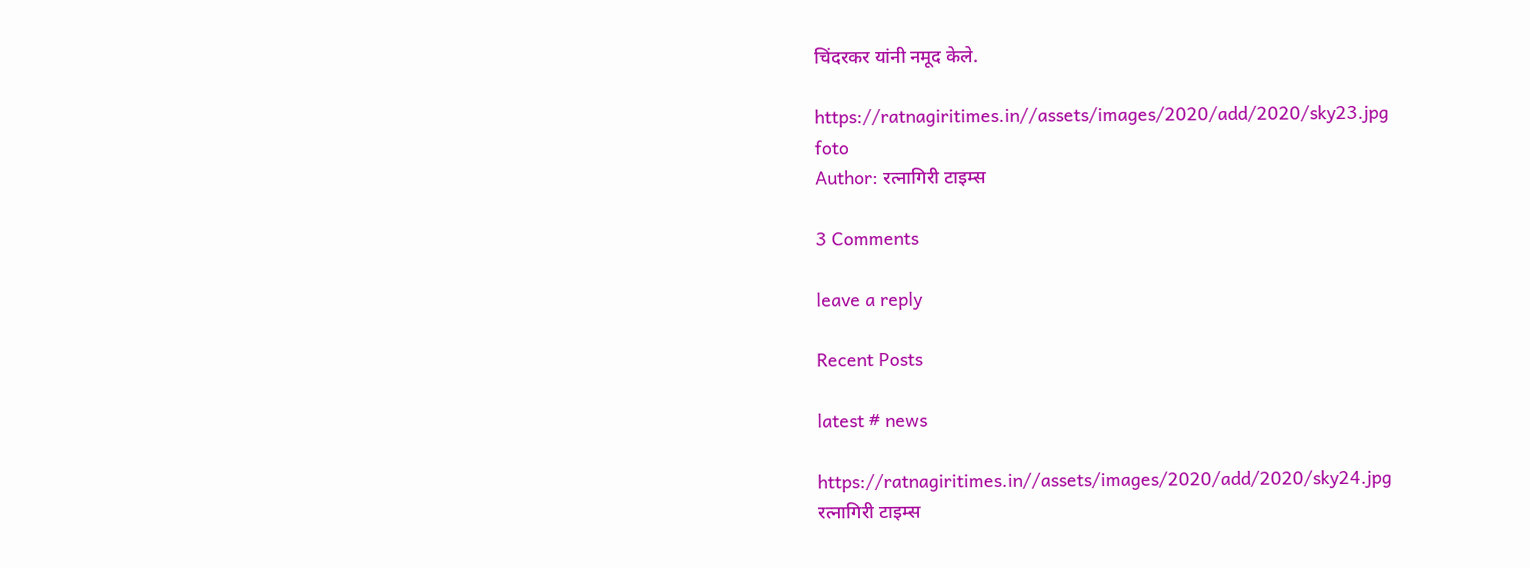चिंदरकर यांनी नमूद केले.

https://ratnagiritimes.in//assets/images/2020/add/2020/sky23.jpg
foto
Author: रत्नागिरी टाइम्स

3 Comments

leave a reply

Recent Posts

latest # news

https://ratnagiritimes.in//assets/images/2020/add/2020/sky24.jpg
रत्नागिरी टाइम्स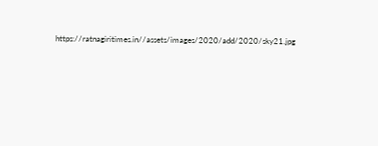https://ratnagiritimes.in//assets/images/2020/add/2020/sky21.jpg